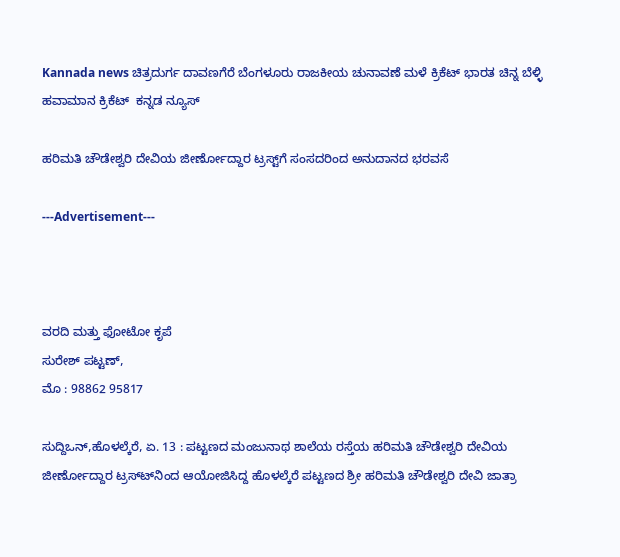Kannada news ಚಿತ್ರದುರ್ಗ ದಾವಣಗೆರೆ ಬೆಂಗಳೂರು ರಾಜಕೀಯ ಚುನಾವಣೆ ಮಳೆ ಕ್ರಿಕೆಟ್ ಭಾರತ ಚಿನ್ನ ಬೆಳ್ಳಿ ಹವಾಮಾನ ಕ್ರಿಕೆಟ್  ಕನ್ನಡ ನ್ಯೂಸ್

ಹರಿಮತಿ ಚೌಡೇಶ್ವರಿ ದೇವಿಯ ಜೀರ್ಣೋದ್ದಾರ ಟ್ರಸ್ಟ್‌ಗೆ ಸಂಸದರಿಂದ ಅನುದಾನದ ಭರವಸೆ

---Advertisement---



ವರದಿ ಮತ್ತು ಫೋಟೋ ಕೃಪೆ
ಸುರೇಶ್ ಪಟ್ಟಣ್,
ಮೊ : 98862 95817

ಸುದ್ದಿಒನ್,ಹೊಳಲ್ಕೆರೆ, ಏ. 13 : ಪಟ್ಟಣದ ಮಂಜುನಾಥ ಶಾಲೆಯ ರಸ್ತೆಯ ಹರಿಮತಿ ಚೌಡೇಶ್ವರಿ ದೇವಿಯ ಜೀರ್ಣೋದ್ದಾರ ಟ್ರಸ್ಟ್‍ನಿಂದ ಆಯೋಜಿಸಿದ್ದ ಹೊಳಲ್ಕೆರೆ ಪಟ್ಟಣದ ಶ್ರೀ ಹರಿಮತಿ ಚೌಡೇಶ್ವರಿ ದೇವಿ ಜಾತ್ರಾ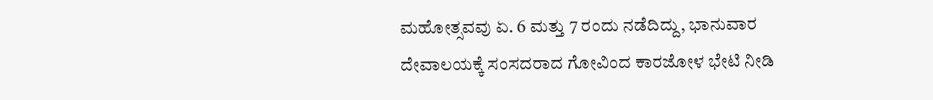ಮಹೋತ್ಸವವು ಏ. 6 ಮತ್ತು 7 ರಂದು ನಡೆದಿದ್ದು, ಭಾನುವಾರ ದೇವಾಲಯಕ್ಕೆ ಸಂಸದರಾದ ಗೋವಿಂದ ಕಾರಜೋಳ ಭೇಟಿ ನೀಡಿ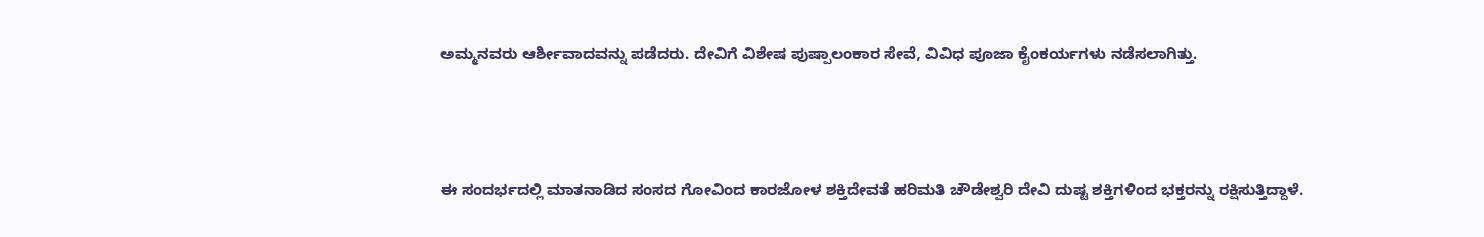ಅಮ್ಮನವರು ಆರ್ಶೀವಾದವನ್ನು ಪಡೆದರು. ದೇವಿಗೆ ವಿಶೇಷ ಪುಷ್ಪಾಲಂಕಾರ ಸೇವೆ, ವಿವಿಧ ಪೂಜಾ ಕೈಂಕರ್ಯಗಳು ನಡೆಸಲಾಗಿತ್ತು.



ಈ ಸಂದರ್ಭದಲ್ಲಿ ಮಾತನಾಡಿದ ಸಂಸದ ಗೋವಿಂದ ಕಾರಜೋಳ ಶಕ್ತಿದೇವತೆ ಹರಿಮತಿ ಚೌಡೇಶ್ವರಿ ದೇವಿ ದುಷ್ಟ ಶಕ್ತಿಗಳಿಂದ ಭಕ್ತರನ್ನು ರಕ್ಷಿಸುತ್ತಿದ್ದಾಳೆ.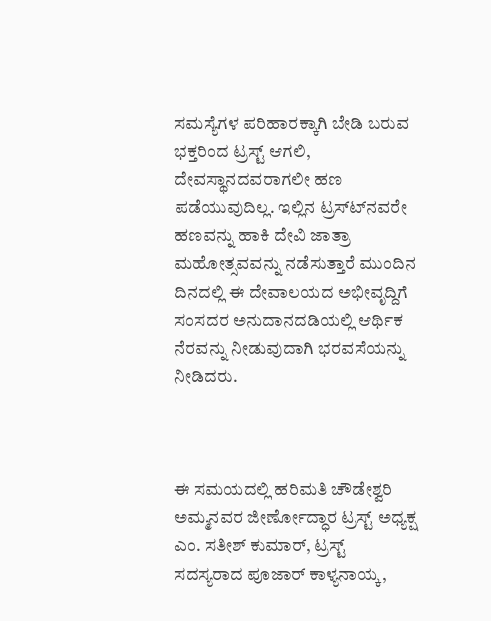ಸಮಸ್ಯೆಗಳ ಪರಿಹಾರಕ್ಕಾಗಿ ಬೇಡಿ ಬರುವ ಭಕ್ತರಿಂದ ಟ್ರಸ್ಟ್ ಆಗಲಿ, ದೇವಸ್ಥಾನದವರಾಗಲೀ ಹಣ ಪಡೆಯುವುದಿಲ್ಲ. ಇಲ್ಲಿನ ಟ್ರಸ್ಟ್‍ನವರೇ ಹಣವನ್ನು ಹಾಕಿ ದೇವಿ ಜಾತ್ರಾ ಮಹೋತ್ಸವವನ್ನು ನಡೆಸುತ್ತಾರೆ ಮುಂದಿನ ದಿನದಲ್ಲಿ ಈ ದೇವಾಲಯದ ಅಭೀವೃದ್ದಿಗೆ ಸಂಸದರ ಅನುದಾನದಡಿಯಲ್ಲಿ ಆರ್ಥಿಕ ನೆರವನ್ನು ನೀಡುವುದಾಗಿ ಭರವಸೆಯನ್ನು ನೀಡಿದರು.



ಈ ಸಮಯದಲ್ಲಿ ಹರಿಮತಿ ಚೌಡೇಶ್ವರಿ ಅಮ್ಮನವರ ಜೀರ್ಣೋದ್ಧಾರ ಟ್ರಸ್ಟ್ ಅಧ್ಯಕ್ಷ ಎಂ. ಸತೀಶ್ ಕುಮಾರ್, ಟ್ರಸ್ಟ್ ಸದಸ್ಯರಾದ ಪೂಜಾರ್ ಕಾಳ್ಯನಾಯ್ಕ,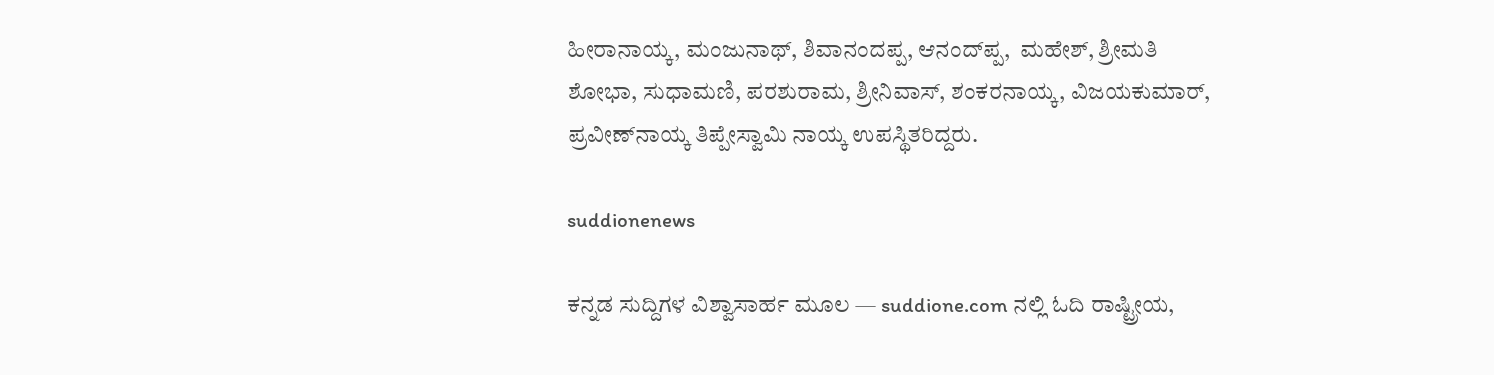ಹೀರಾನಾಯ್ಕ, ಮಂಜುನಾಥ್, ಶಿವಾನಂದಪ್ಪ, ಆನಂದ್‍ಪ್ಪ,  ಮಹೇಶ್, ಶ್ರೀಮತಿ ಶೋಭಾ, ಸುಧಾಮಣಿ, ಪರಶುರಾಮ, ಶ್ರೀನಿವಾಸ್, ಶಂಕರನಾಯ್ಕ, ವಿಜಯಕುಮಾರ್, ಪ್ರವೀಣ್‍ನಾಯ್ಕ ತಿಪ್ಪೇಸ್ವಾಮಿ ನಾಯ್ಕ ಉಪಸ್ಥಿತರಿದ್ದರು.

suddionenews

ಕನ್ನಡ ಸುದ್ದಿಗಳ ವಿಶ್ವಾಸಾರ್ಹ ಮೂಲ — suddione.com ನಲ್ಲಿ ಓದಿ ರಾಷ್ಟ್ರೀಯ,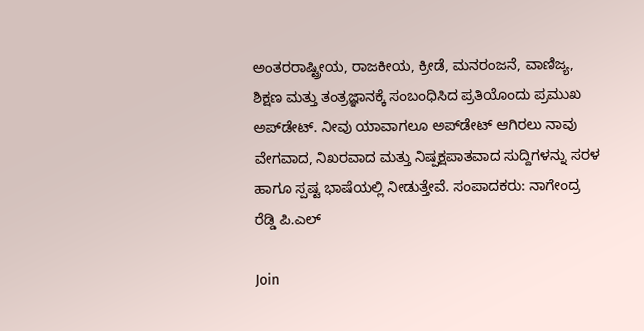ಅಂತರರಾಷ್ಟ್ರೀಯ, ರಾಜಕೀಯ, ಕ್ರೀಡೆ, ಮನರಂಜನೆ, ವಾಣಿಜ್ಯ, ಶಿಕ್ಷಣ ಮತ್ತು ತಂತ್ರಜ್ಞಾನಕ್ಕೆ ಸಂಬಂಧಿಸಿದ ಪ್ರತಿಯೊಂದು ಪ್ರಮುಖ ಅಪ್‌ಡೇಟ್. ನೀವು ಯಾವಾಗಲೂ ಅಪ್‌ಡೇಟ್ ಆಗಿರಲು ನಾವು ವೇಗವಾದ, ನಿಖರವಾದ ಮತ್ತು ನಿಷ್ಪಕ್ಷಪಾತವಾದ ಸುದ್ದಿಗಳನ್ನು ಸರಳ ಹಾಗೂ ಸ್ಪಷ್ಟ ಭಾಷೆಯಲ್ಲಿ ನೀಡುತ್ತೇವೆ. ಸಂಪಾದಕರು: ನಾಗೇಂದ್ರ ರೆಡ್ಡಿ ಪಿ.ಎಲ್

Join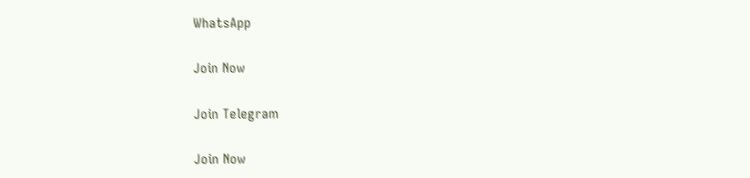WhatsApp

Join Now

Join Telegram

Join Now